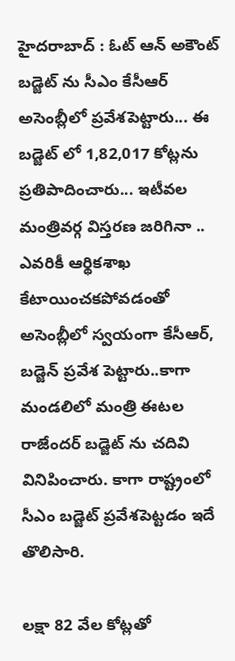హైదరాబాద్ : ఓట్ ఆన్ అకౌంట్ బడ్జెట్ ను సీఎం కేసీఆర్ అసెంబ్లీలో ప్రవేశపెట్టారు... ఈ బడ్జెట్ లో 1,82,017 కోట్లను ప్రతిపాదించారు... ఇటీవల మంత్రివర్గ విస్తరణ జరిగినా .. ఎవరికీ ఆర్థికశాఖ కేటాయించకపోవడంతో అసెంబ్లీలో స్వయంగా కేసీఆర్, బడ్జెన్ ప్రవేశ పెట్టారు..కాగా మండలిలో మంత్రి ఈటల రాజేందర్ బడ్జెట్ ను చదివి వినిపించారు. కాగా రాష్ట్రంలో సీఎం బడ్జెట్ ప్రవేశపెట్టడం ఇదే తొలిసారి.

లక్షా 82 వేల కోట్లతో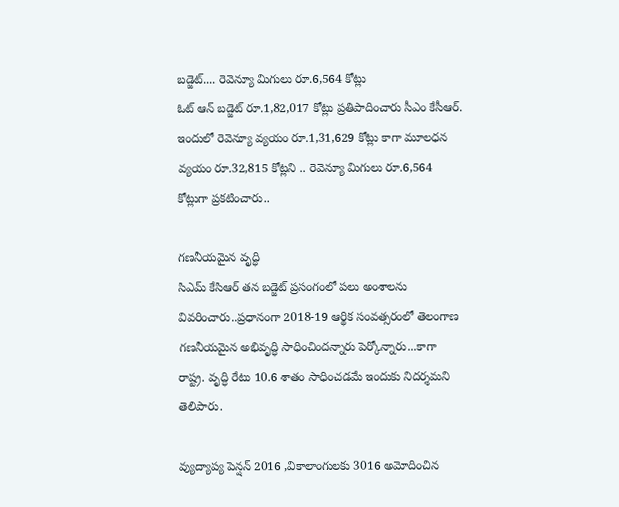బడ్జెట్.... రెవెన్యూ మిగులు రూ.6,564 కోట్లు
ఓట్ ఆన్ బడ్జెట్ రూ.1,82,017 కోట్లు ప్రతిపాదించారు సీఎం కేసీఆర్. ఇందులో రెవెన్యూ వ్యయం రూ.1,31,629 కోట్లు కాగా మూలధన వ్యయం రూ.32,815 కోట్లని .. రెవెన్యూ మిగులు రూ.6,564 కోట్లుగా ప్రకటించారు..

గణనీయమైన వృద్ధి
సిఎమ్ కేసిఆర్ తన బడ్జెట్ ప్రసంగంలో పలు అంశాలను వివరించారు..ప్రధానంగా 2018-19 ఆర్థిక సంవత్సరంలో తెలంగాణ గణనీయమైన అభివృద్ధి సాధించిందన్నారు పెర్కోన్నారు...కాగా రాష్ట్ర. వృద్ధి రేటు 10.6 శాతం సాధించడమే ఇందుకు నిదర్శమని తెలిపారు.

వ్యుద్యాప్య పెన్షన్ 2016 ,వికాలాంగులకు 3016 అమోదించిన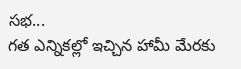సభ...
గత ఎన్నికల్లో ఇచ్చిన హామీ మేరకు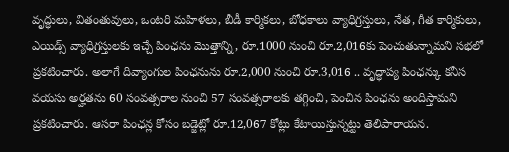వృద్ధులు, వితంతువులు, ఒంటరి మహిళలు, బీడీ కార్మికలు, బోధకాలు వ్యాధిగ్రస్తులు, నేత, గీత కార్మికులు, ఎయిడ్స్ వ్యాధిగ్రస్తులకు ఇచ్చే పింఛను మొత్తాన్ని, రూ.1000 నుంచి రూ.2,016కు పెంచుతున్నామని సభలో ప్రకటించారు. అలాగే దివ్యాంగుల పింఛనును రూ.2,000 నుంచి రూ.3,016 .. వృద్ధాప్య పింఛన్కు కనీస వయసు అర్హతను 60 సంవత్సరాల నుంచి 57 సంవత్సరాలకు తగ్గించి, పెంచిన పింఛను అందిస్తామని ప్రకటించారు. ఆసరా పింఛన్ల కోసం బడ్జెట్లో రూ.12,067 కోట్లు కేటాయిస్తున్నట్టు తెలిపారాయన.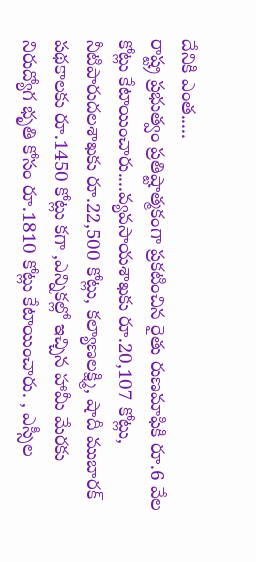దేనికి ఎంత.....
రాష్ట్ర ప్రభుత్వం ప్రతిష్టాత్మకంగా ప్రకటించిన రైతు రుణమాఫికి రూ.6 వేల కోట్లు కేటాయించారు....వ్యవసాయశాఖకు రూ.20,107 కోట్లు, నీటిపారుదలశాఖకు రూ.22,500 కోట్లు, కల్యాణలక్ష్మి, షాదీ ముబారక్ పథకాలకు రూ.1450 కోట్లు కగా ,ఎన్నికల్లో ఇచ్చిన హామీ మేరకు నిరుద్యోగ భృతి కోసం రూ.1810 కోట్లు కేటాయించారు. , ఎస్సీల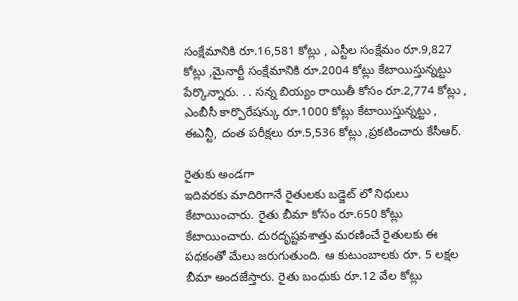సంక్షేమానికి రూ.16,581 కోట్లు , ఎస్టీల సంక్షేమం రూ.9,827 కోట్లు ,మైనార్టీ సంక్షేమానికి రూ.2004 కోట్లు కేటాయిస్తున్నట్టు పేర్కొన్నారు. . . సన్న బియ్యం రాయితీ కోసం రూ.2,774 కోట్లు , ఎంబీసీ కార్పొరేషన్కు రూ.1000 కోట్లు కేటాయిస్తున్నట్టు , ఈఎన్టీ, దంత పరీక్షలు రూ.5,536 కోట్లు ,ప్రకటించారు కేసీఆర్.

రైతుకు అండగా
ఇదివరకు మాదిరిగానే రైతులకు బడ్జెట్ లో నిధులు కేటాయించారు. రైతు బీమా కోసం రూ.650 కోట్లు కేటాయించారు. దురదృష్టవశాత్తు మరణించే రైతులకు ఈ పథకంతో మేలు జరుగుతుంది. ఆ కుటుంబాలకు రూ. 5 లక్షల బీమా అందజేస్తారు. రైతు బంధుకు రూ.12 వేల కోట్లు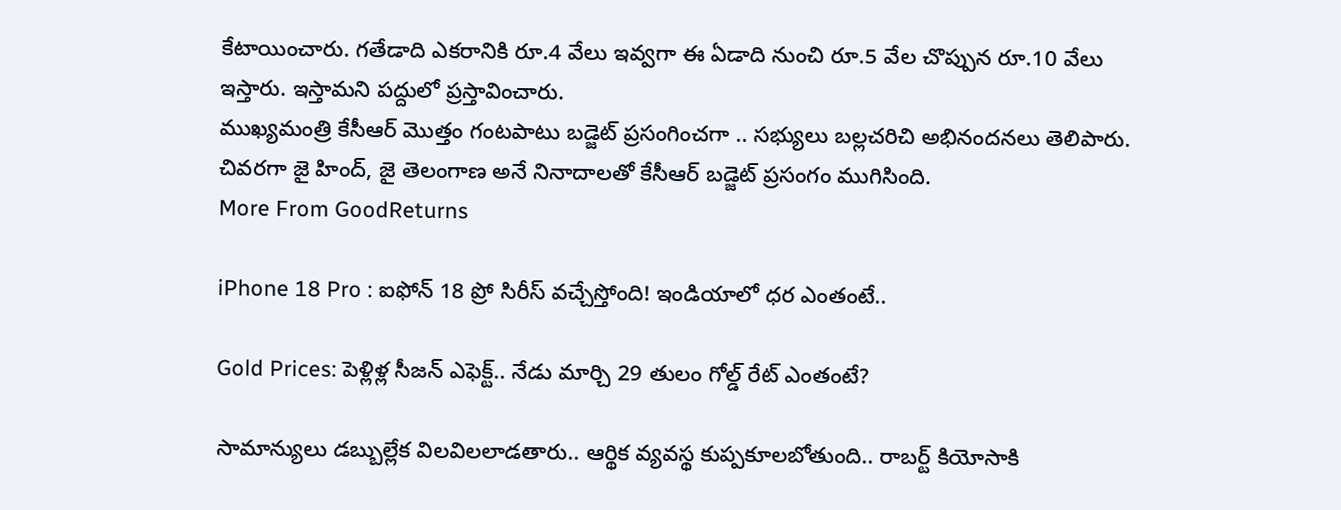కేటాయించారు. గతేడాది ఎకరానికి రూ.4 వేలు ఇవ్వగా ఈ ఏడాది నుంచి రూ.5 వేల చొప్పున రూ.10 వేలు ఇస్తారు. ఇస్తామని పద్దులో ప్రస్తావించారు.
ముఖ్యమంత్రి కేసీఆర్ మొత్తం గంటపాటు బడ్జెట్ ప్రసంగించగా .. సభ్యులు బల్లచరిచి అభినందనలు తెలిపారు. చివరగా జై హింద్, జై తెలంగాణ అనే నినాదాలతో కేసీఆర్ బడ్జెట్ ప్రసంగం ముగిసింది.
More From GoodReturns

iPhone 18 Pro : ఐఫోన్ 18 ప్రో సిరీస్ వచ్చేస్తోంది! ఇండియాలో ధర ఎంతంటే..

Gold Prices: పెళ్లిళ్ల సీజన్ ఎఫెక్ట్.. నేడు మార్చి 29 తులం గోల్డ్ రేట్ ఎంతంటే?

సామాన్యులు డబ్బుల్లేక విలవిలలాడతారు.. ఆర్థిక వ్యవస్థ కుప్పకూలబోతుంది.. రాబర్ట్ కియోసాకి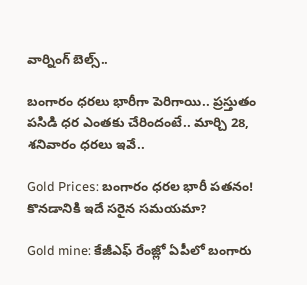వార్నింగ్ బెల్స్..

బంగారం ధరలు భారీగా పెరిగాయి.. ప్రస్తుతం పసిడి ధర ఎంతకు చేరిందంటే.. మార్చి 28, శనివారం ధరలు ఇవే..

Gold Prices: బంగారం ధరల భారీ పతనం! కొనడానికి ఇదే సరైన సమయమా?

Gold mine: కేజీఎఫ్ రేంజ్లో ఏపీలో బంగారు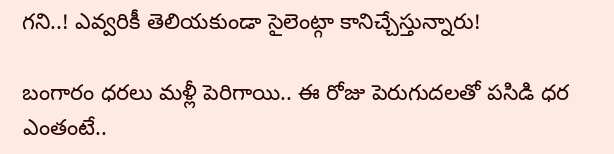గని..! ఎవ్వరికీ తెలియకుండా సైలెంట్గా కానిచ్చేస్తున్నారు!

బంగారం ధరలు మళ్లీ పెరిగాయి.. ఈ రోజు పెరుగుదలతో పసిడి ధర ఎంతంటే..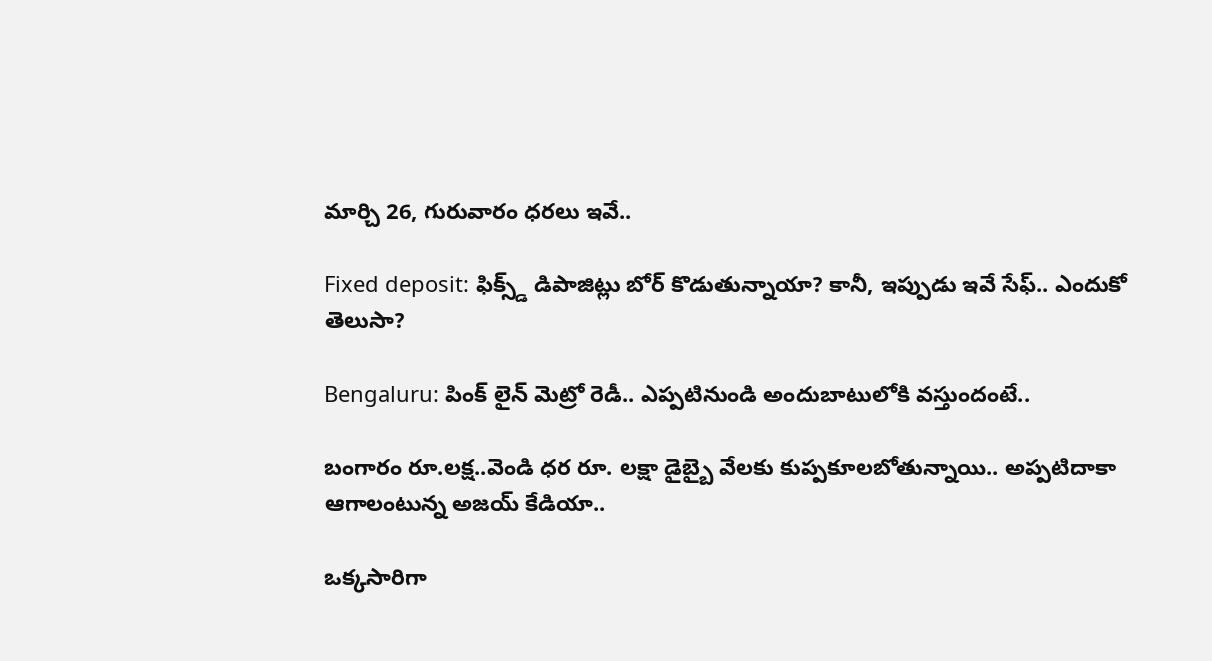మార్చి 26, గురువారం ధరలు ఇవే..

Fixed deposit: ఫిక్స్డ్ డిపాజిట్లు బోర్ కొడుతున్నాయా? కానీ, ఇప్పుడు ఇవే సేఫ్.. ఎందుకో తెలుసా?

Bengaluru: పింక్ లైన్ మెట్రో రెడీ.. ఎప్పటినుండి అందుబాటులోకి వస్తుందంటే..

బంగారం రూ.లక్ష..వెండి ధర రూ. లక్షా డైబ్బై వేలకు కుప్పకూలబోతున్నాయి.. అప్పటిదాకా ఆగాలంటున్న అజయ్ కేడియా..

ఒక్కసారిగా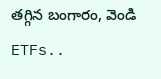తగ్గిన బంగారం, వెండి ETFs..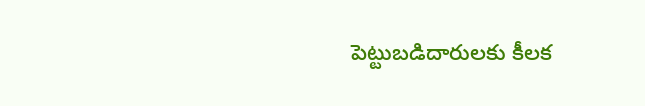పెట్టుబడిదారులకు కీలక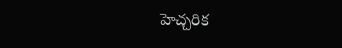హెచ్చరిక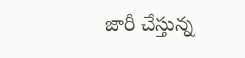జారీ చేస్తున్న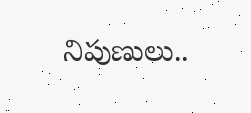నిపుణులు..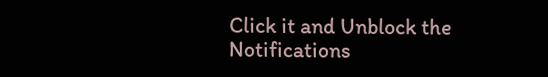Click it and Unblock the Notifications